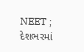NEET ; દેશભરમાં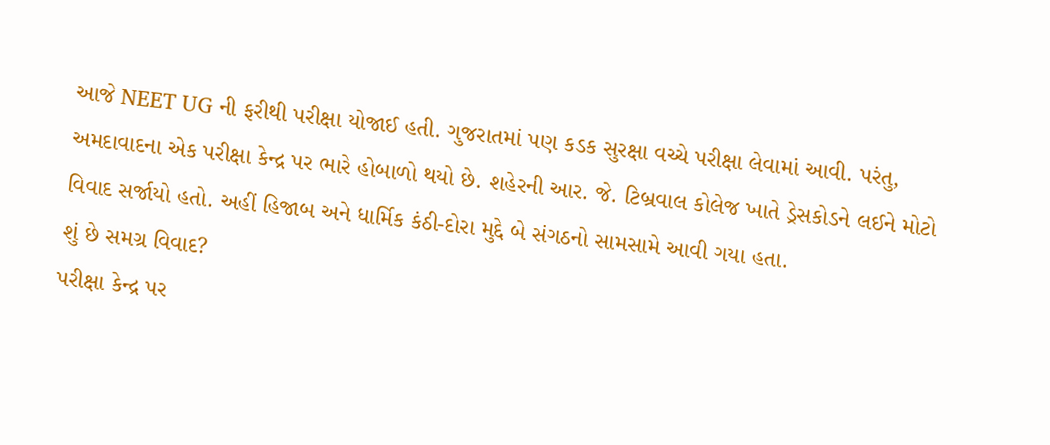આજે NEET UG ની ફરીથી પરીક્ષા યોજાઈ હતી. ગુજરાતમાં પણ કડક સુરક્ષા વચ્ચે પરીક્ષા લેવામાં આવી. પરંતુ, અમદાવાદના એક પરીક્ષા કેન્દ્ર પર ભારે હોબાળો થયો છે. શહેરની આર. જે. ટિબ્રવાલ કોલેજ ખાતે ડ્રેસકોડને લઈને મોટો વિવાદ સર્જાયો હતો. અહીં હિજાબ અને ધાર્મિક કંઠી-દોરા મુદ્દે બે સંગઠનો સામસામે આવી ગયા હતા.
શું છે સમગ્ર વિવાદ?
પરીક્ષા કેન્દ્ર પર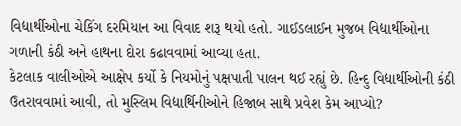વિદ્યાર્થીઓના ચેકિંગ દરમિયાન આ વિવાદ શરૂ થયો હતો. ગાઈડલાઈન મુજબ વિદ્યાર્થીઓના ગળાની કંઠી અને હાથના દોરા કઢાવવામાં આવ્યા હતા.
કેટલાક વાલીઓએ આક્ષેપ કર્યો કે નિયમોનું પક્ષપાતી પાલન થઈ રહ્યું છે. હિન્દુ વિદ્યાર્થીઓની કંઠી ઉતરાવવામાં આવી, તો મુસ્લિમ વિદ્યાર્થિનીઓને હિજાબ સાથે પ્રવેશ કેમ આપ્યો?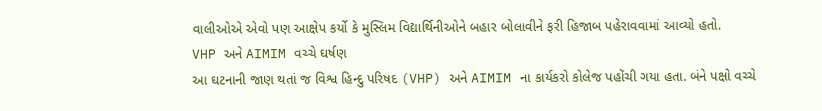વાલીઓએ એવો પણ આક્ષેપ કર્યો કે મુસ્લિમ વિદ્યાર્થિનીઓને બહાર બોલાવીને ફરી હિજાબ પહેરાવવામાં આવ્યો હતો.
VHP અને AIMIM વચ્ચે ઘર્ષણ
આ ઘટનાની જાણ થતાં જ વિશ્વ હિન્દુ પરિષદ (VHP) અને AIMIM ના કાર્યકરો કોલેજ પહોંચી ગયા હતા. બંને પક્ષો વચ્ચે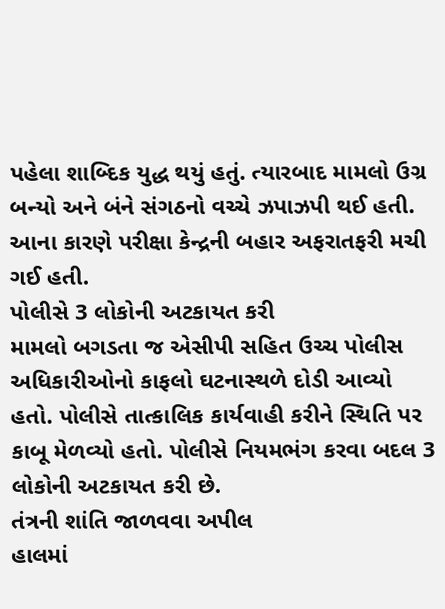પહેલા શાબ્દિક યુદ્ધ થયું હતું. ત્યારબાદ મામલો ઉગ્ર બન્યો અને બંને સંગઠનો વચ્ચે ઝપાઝપી થઈ હતી. આના કારણે પરીક્ષા કેન્દ્રની બહાર અફરાતફરી મચી ગઈ હતી.
પોલીસે 3 લોકોની અટકાયત કરી
મામલો બગડતા જ એસીપી સહિત ઉચ્ચ પોલીસ અધિકારીઓનો કાફલો ઘટનાસ્થળે દોડી આવ્યો હતો. પોલીસે તાત્કાલિક કાર્યવાહી કરીને સ્થિતિ પર કાબૂ મેળવ્યો હતો. પોલીસે નિયમભંગ કરવા બદલ 3 લોકોની અટકાયત કરી છે.
તંત્રની શાંતિ જાળવવા અપીલ
હાલમાં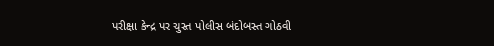પરીક્ષા કેન્દ્ર પર ચુસ્ત પોલીસ બંદોબસ્ત ગોઠવી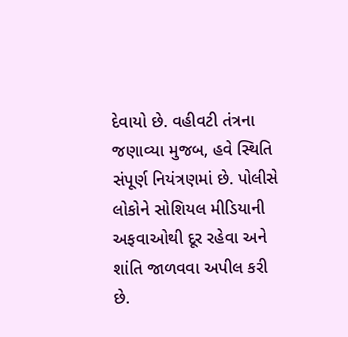દેવાયો છે. વહીવટી તંત્રના જણાવ્યા મુજબ, હવે સ્થિતિ સંપૂર્ણ નિયંત્રણમાં છે. પોલીસે લોકોને સોશિયલ મીડિયાની અફવાઓથી દૂર રહેવા અને શાંતિ જાળવવા અપીલ કરી છે.